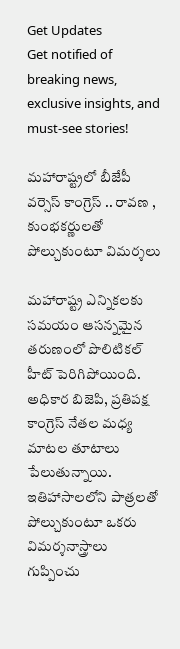Get Updates
Get notified of breaking news, exclusive insights, and must-see stories!

మహారాష్ట్రలో బీజేపీ వర్సెస్ కాంగ్రెస్ .. రావణ , కుంభకర్ణులతో పోల్చుకుంటూ విమర్శలు

మహారాష్ట్ర ఎన్నికలకు సమయం ఆసన్నమైన తరుణంలో పొలిటికల్ హీట్ పెరిగిపోయింది. అధికార బిజెపి, ప్రతిపక్ష కాంగ్రెస్ నేతల మధ్య మాటల తూటాలు పేలుతున్నాయి. ఇతిహాసాలలోని పాత్రలతో పోల్చుకుంటూ ఒకరు విమర్శనాస్త్రాలు గుప్పించు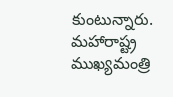కుంటున్నారు. మహారాష్ట్ర ముఖ్యమంత్రి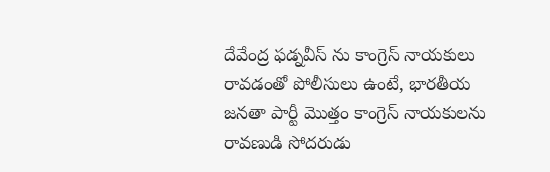దేవేంద్ర ఫడ్నవీస్ ను కాంగ్రెస్ నాయకులు రావడంతో పోలీసులు ఉంటే, భారతీయ జనతా పార్టీ మొత్తం కాంగ్రెస్ నాయకులను రావణుడి సోదరుడు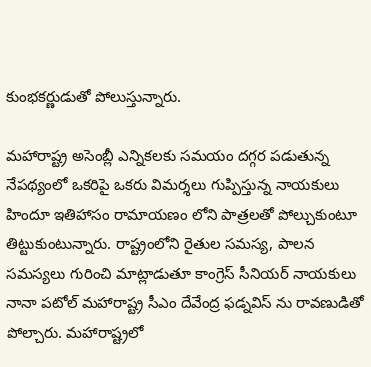కుంభకర్ణుడుతో పోలుస్తున్నారు.

మహారాష్ట్ర అసెంబ్లీ ఎన్నికలకు సమయం దగ్గర పడుతున్న నేపథ్యంలో ఒకరిపై ఒకరు విమర్శలు గుప్పిస్తున్న నాయకులు హిందూ ఇతిహాసం రామాయణం లోని పాత్రలతో పోల్చుకుంటూ తిట్టుకుంటున్నారు. రాష్ట్రంలోని రైతుల సమస్య, పాలన సమస్యలు గురించి మాట్లాడుతూ కాంగ్రెస్ సీనియర్ నాయకులు నానా పటోల్ మహారాష్ట్ర సీఎం దేవేంద్ర ఫడ్నవిస్ ను రావణుడితో పోల్చారు. మహారాష్ట్రలో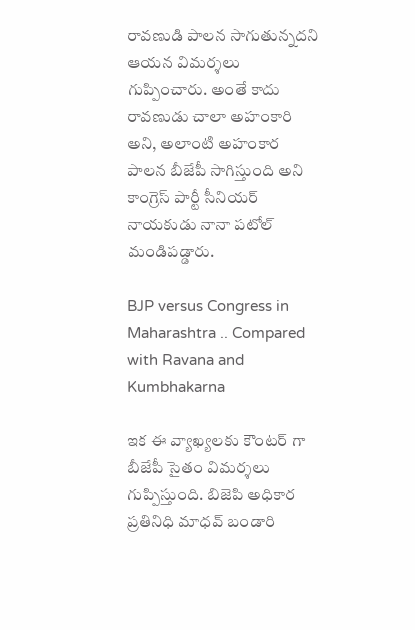రావణుడి పాలన సాగుతున్నదని ఆయన విమర్శలు గుప్పించారు. అంతే కాదు రావణుడు చాలా అహంకారి అని, అలాంటి అహంకార పాలన బీజేపీ సాగిస్తుంది అని కాంగ్రెస్ పార్టీ సీనియర్ నాయకుడు నానా పటోల్ మండిపడ్డారు.

BJP versus Congress in Maharashtra .. Compared with Ravana and Kumbhakarna

ఇక ఈ వ్యాఖ్యలకు కౌంటర్ గా బీజేపీ సైతం విమర్శలు గుప్పిస్తుంది. బిజెపి అధికార ప్రతినిధి మాధవ్ బండారి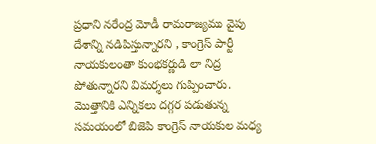ప్రధాని నరేంద్ర మోడీ రామరాజ్యము వైపు దేశాన్ని నడిపిస్తున్నారని , కాంగ్రెస్ పార్టీ నాయకులంతా కుంభకర్ణుడి లా నిద్ర పోతున్నారని విమర్శలు గుప్పించారు. మొత్తానికి ఎన్నికలు దగ్గర పడుతున్న సమయంలో బిజెపి కాంగ్రెస్ నాయకుల మధ్య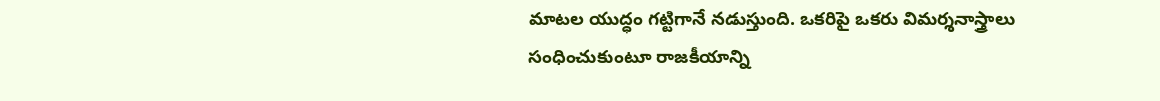మాటల యుద్ధం గట్టిగానే నడుస్తుంది. ఒకరిపై ఒకరు విమర్శనాస్త్రాలు సంధించుకుంటూ రాజకీయాన్ని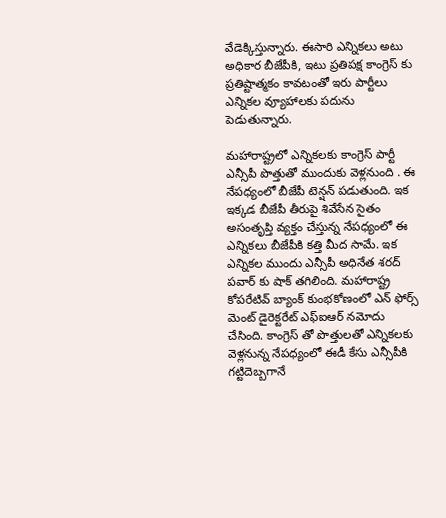వేడెక్కిస్తున్నారు. ఈసారి ఎన్నికలు అటు అధికార బీజేపీకి, ఇటు ప్రతిపక్ష కాంగ్రెస్ కు ప్రతిష్టాత్మకం కావటంతో ఇరు పార్టీలు ఎన్నికల వ్యూహాలకు పదును పెడుతున్నారు.

మహారాష్ట్రలో ఎన్నికలకు కాంగ్రెస్ పార్టీ ఎన్సీపీ పొత్తుతో ముందుకు వెళ్లనుంది . ఈ నేపధ్యంలో బీజేపీ టెన్షన్ పడుతుంది. ఇక ఇక్కడ బీజేపీ తీరుపై శివేసేన సైతం అసంతృప్తి వ్యక్తం చేస్తున్న నేపధ్యంలో ఈ ఎన్నికలు బీజేపీకి కత్తి మీద సామే. ఇక ఎన్నికల ముందు ఎన్సీపీ అధినేత శరద్ పవార్ కు షాక్ తగిలింది. మహారాష్ట్ర కోపరేటివ్ బ్యాంక్ కుంభకోణంలో ఎన్ ఫోర్స్ మెంట్ డైరెక్టరేట్ ఎఫ్ఐఆర్ నమోదు చేసింది. కాంగ్రెస్ తో పొత్తులతో ఎన్నికలకు వెళ్లనున్న నేపధ్యంలో ఈడీ కేసు ఎన్సీపీకి గట్టిదెబ్బగానే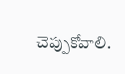చెప్పుకోవాలి.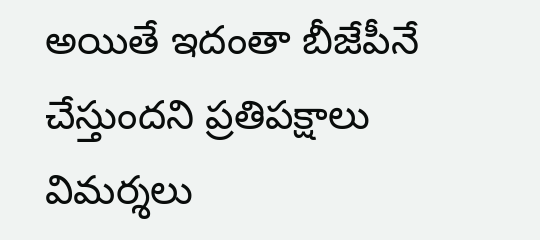అయితే ఇదంతా బీజేపీనే చేస్తుందని ప్రతిపక్షాలు విమర్శలు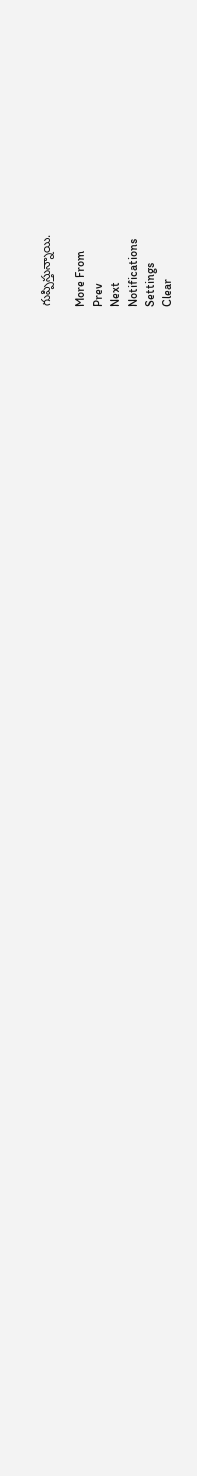గుప్పిస్తున్నాయి.

More From
Prev
Next
Notifications
Settings
Clear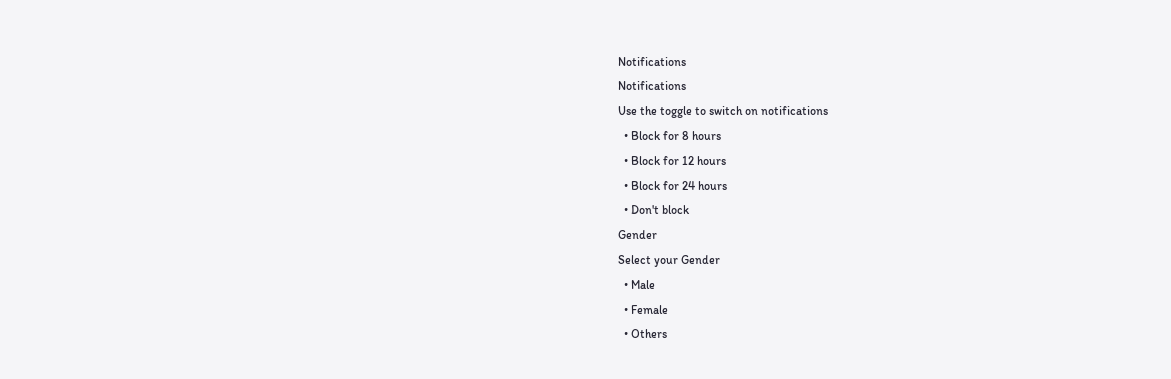Notifications
Notifications
Use the toggle to switch on notifications
  • Block for 8 hours
  • Block for 12 hours
  • Block for 24 hours
  • Don't block
Gender
Select your Gender
  • Male
  • Female
  • Others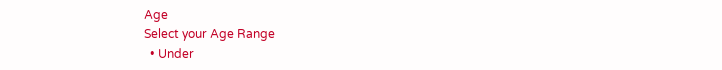Age
Select your Age Range
  • Under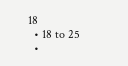18
  • 18 to 25
  •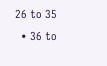26 to 35
  • 36 to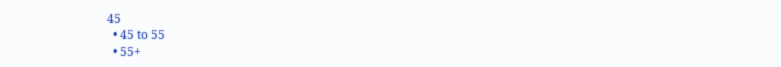45
  • 45 to 55
  • 55+